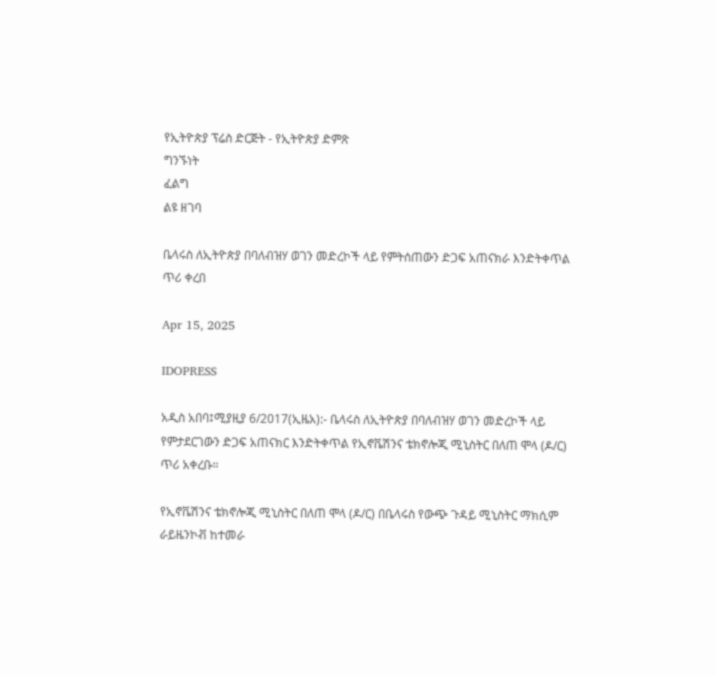የኢትዮጵያ ፕሬስ ድርጅት - የኢትዮጵያ ድምጽ
ግንኙነት
ፈልግ
ልዩ ዘገባ

ቤላሩስ ለኢትዮጵያ በባለብዝሃ ወገን መድረኮች ላይ የምትሰጠውን ድጋፍ አጠናክራ እንድትቀጥል ጥሪ ቀረበ

Apr 15, 2025

IDOPRESS

አዲስ አበባ፤ሚያዚያ 6/2017(ኢዜአ):- ቤላሩስ ለኢትዮጵያ በባለብዝሃ ወገን መድረኮች ላይ የምታደርገውን ድጋፍ አጠናክር እንድትቀጥል የኢኖቬሽንና ቴክኖሎጂ ሚኒስትር በለጠ ሞላ (ዶ/ር) ጥሪ አቀረቡ።

የኢኖቬሽንና ቴክኖሎጂ ሚኒስትር በለጠ ሞላ (ዶ/ር) በቤላሩስ የውጭ ጉዳይ ሚኒስትር ማክሲም ራይዜንኮቭ ከተመራ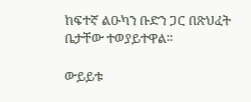ከፍተኛ ልዑካን ቡድን ጋር በጽህፈት ቤታቸው ተወያይተዋል።

ውይይቱ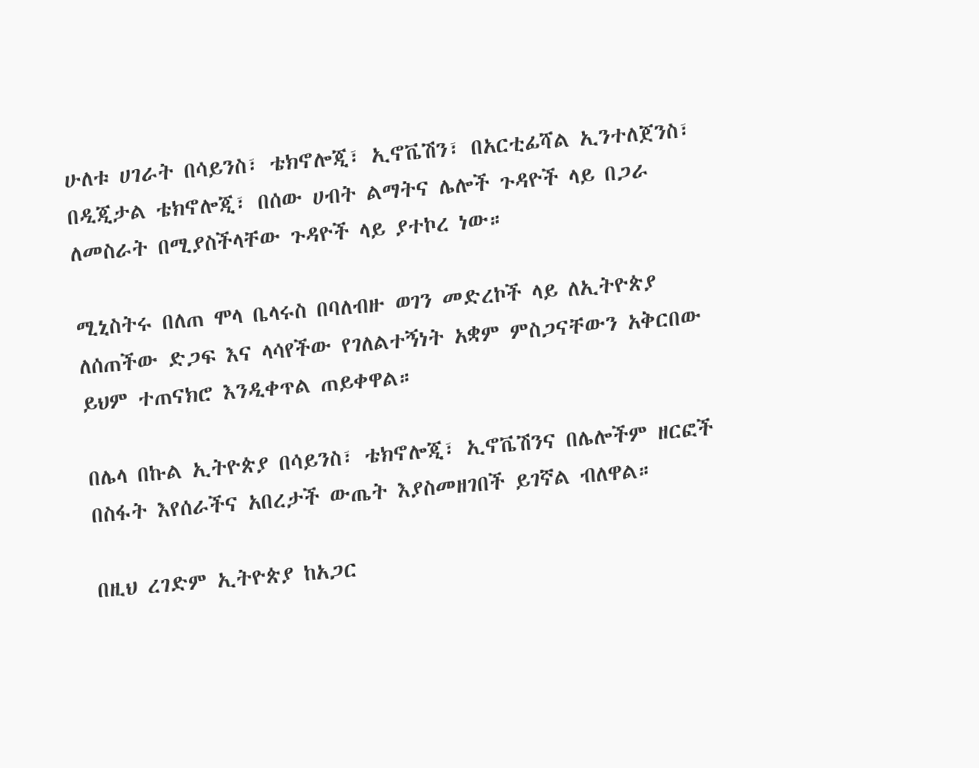ሁለቱ ሀገራት በሳይንስ፣ ቴክኖሎጂ፣ ኢኖቬሽን፣ በአርቲፊሻል ኢንተለጀንስ፣ በዲጂታል ቴክኖሎጂ፣ በሰው ሀብት ልማትና ሌሎች ጉዳዮች ላይ በጋራ ለመስራት በሚያስችላቸው ጉዳዮች ላይ ያተኮረ ነው።

ሚኒስትሩ በለጠ ሞላ ቤላሩስ በባለብዙ ወገን መድረኮች ላይ ለኢትዮጵያ ለሰጠችው ድጋፍ እና ላሳየችው የገለልተኝነት አቋም ምስጋናቸውን አቅርበው ይህም ተጠናክሮ እንዲቀጥል ጠይቀዋል።

በሌላ በኩል ኢትዮጵያ በሳይንስ፣ ቴክኖሎጂ፣ ኢኖቬሽንና በሌሎችም ዘርፎች በስፋት እየሰራችና አበረታች ውጤት እያስመዘገበች ይገኛል ብለዋል።

በዚህ ረገድም ኢትዮጵያ ከአጋር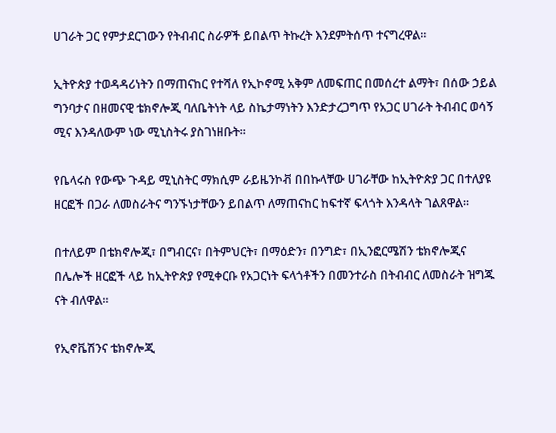ሀገራት ጋር የምታደርገውን የትብብር ስራዎች ይበልጥ ትኩረት እንደምትሰጥ ተናግረዋል።

ኢትዮጵያ ተወዳዳሪነትን በማጠናከር የተሻለ የኢኮኖሚ አቅም ለመፍጠር በመሰረተ ልማት፣ በሰው ኃይል ግንባታና በዘመናዊ ቴክኖሎጂ ባለቤትነት ላይ ስኬታማነትን እንድታረጋግጥ የአጋር ሀገራት ትብብር ወሳኝ ሚና እንዳለውም ነው ሚኒስትሩ ያስገነዘቡት።

የቤላሩስ የውጭ ጉዳይ ሚኒስትር ማክሲም ራይዜንኮቭ በበኩላቸው ሀገራቸው ከኢትዮጵያ ጋር በተለያዩ ዘርፎች በጋራ ለመስራትና ግንኙነታቸውን ይበልጥ ለማጠናከር ከፍተኛ ፍላጎት እንዳላት ገልጸዋል።

በተለይም በቴክኖሎጂ፣ በግብርና፣ በትምህርት፣ በማዕድን፣ በንግድ፣ በኢንፎርሜሽን ቴክኖሎጂና በሌሎች ዘርፎች ላይ ከኢትዮጵያ የሚቀርቡ የአጋርነት ፍላጎቶችን በመንተራስ በትብብር ለመስራት ዝግጁ ናት ብለዋል።

የኢኖቬሽንና ቴክኖሎጂ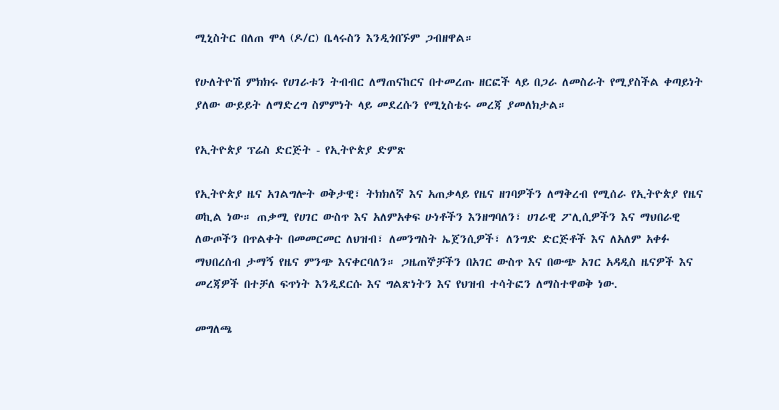ሚኒስትር በለጠ ሞላ (ዶ/ር) ቤላሩስን እንዲጎበኙም ጋብዘዋል።

የሁለትዮሽ ምክክሩ የሀገራቱን ትብብር ለማጠናከርና በተመረጡ ዘርፎች ላይ በጋራ ለመስራት የሚያስችል ቀጣይነት ያለው ውይይት ለማድረግ ስምምነት ላይ መደረሱን የሚኒስቴሩ መረጃ ያመለክታል።

የኢትዮጵያ ፕሬስ ድርጅት - የኢትዮጵያ ድምጽ

የኢትዮጵያ ዜና አገልግሎት ወቅታዊ፣ ትክክለኛ እና አጠቃላይ የዜና ዘገባዎችን ለማቅረብ የሚሰራ የኢትዮጵያ የዜና ወኪል ነው። ጠቃሚ የሀገር ውስጥ እና አለምአቀፍ ሁነቶችን እንዘግባለን፣ ሀገራዊ ፖሊሲዎችን እና ማህበራዊ ለውጦችን በጥልቀት በመመርመር ለህዝብ፣ ለመንግስት ኤጀንሲዎች፣ ለንግድ ድርጅቶች እና ለአለም አቀፉ ማህበረሰብ ታማኝ የዜና ምንጭ እናቀርባለን። ጋዜጠኞቻችን በአገር ውስጥ እና በውጭ አገር አዳዲስ ዜናዎች እና መረጃዎች በተቻለ ፍጥነት እንዲደርሱ እና ግልጽነትን እና የህዝብ ተሳትፎን ለማስተዋወቅ ነው.

መግለጫ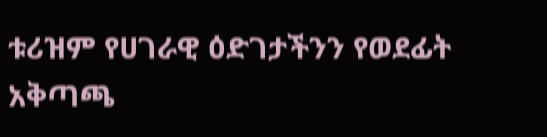ቱሪዝም የሀገራዊ ዕድገታችንን የወደፊት አቅጣጫ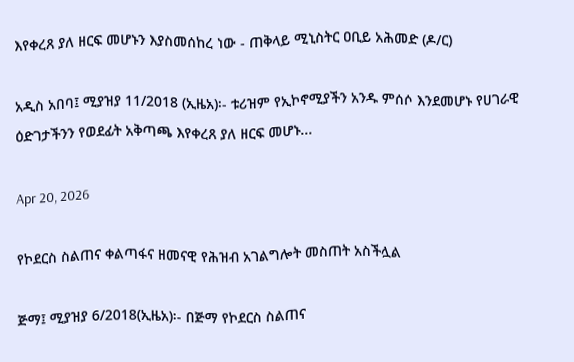እየቀረጸ ያለ ዘርፍ መሆኑን እያስመሰከረ ነው - ጠቅላይ ሚኒስትር ዐቢይ አሕመድ (ዶ/ር)

አዲስ አበባ፤ ሚያዝያ 11/2018 (ኢዜአ)፡- ቱሪዝም የኢኮኖሚያችን አንዱ ምሰሶ እንደመሆኑ የሀገራዊ ዕድገታችንን የወደፊት አቅጣጫ እየቀረጸ ያለ ዘርፍ መሆኑ...

Apr 20, 2026

የኮደርስ ስልጠና ቀልጣፋና ዘመናዊ የሕዝብ አገልግሎት መስጠት አስችሏል

ጅማ፤ ሚያዝያ 6/2018(ኢዜአ)፡- በጅማ የኮደርስ ስልጠና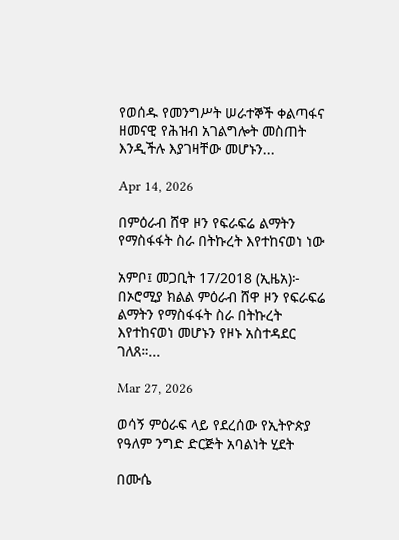የወሰዱ የመንግሥት ሠራተኞች ቀልጣፋና ዘመናዊ የሕዝብ አገልግሎት መስጠት እንዲችሉ እያገዛቸው መሆኑን...

Apr 14, 2026

በምዕራብ ሸዋ ዞን የፍራፍሬ ልማትን የማስፋፋት ስራ በትኩረት እየተከናወነ ነው

አምቦ፤ መጋቢት 17/2018 (ኢዜአ)፦ በኦሮሚያ ክልል ምዕራብ ሸዋ ዞን የፍራፍሬ ልማትን የማስፋፋት ስራ በትኩረት እየተከናወነ መሆኑን የዞኑ አስተዳደር ገለጸ።...

Mar 27, 2026

ወሳኝ ምዕራፍ ላይ የደረሰው የኢትዮጵያ የዓለም ንግድ ድርጅት አባልነት ሂደት

በሙሴ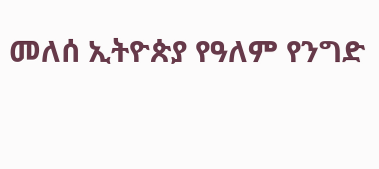መለሰ ኢትዮጵያ የዓለም የንግድ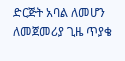ድርጅት አባል ለመሆን ለመጀመሪያ ጊዜ ጥያቄ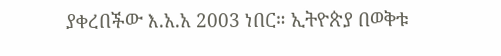ያቀረበችው እ.አ.አ 2003 ነበር። ኢትዮጵያ በወቅቱ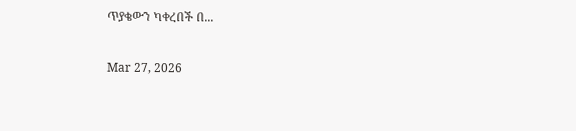ጥያቄውን ካቀረበች በ...

Mar 27, 2026